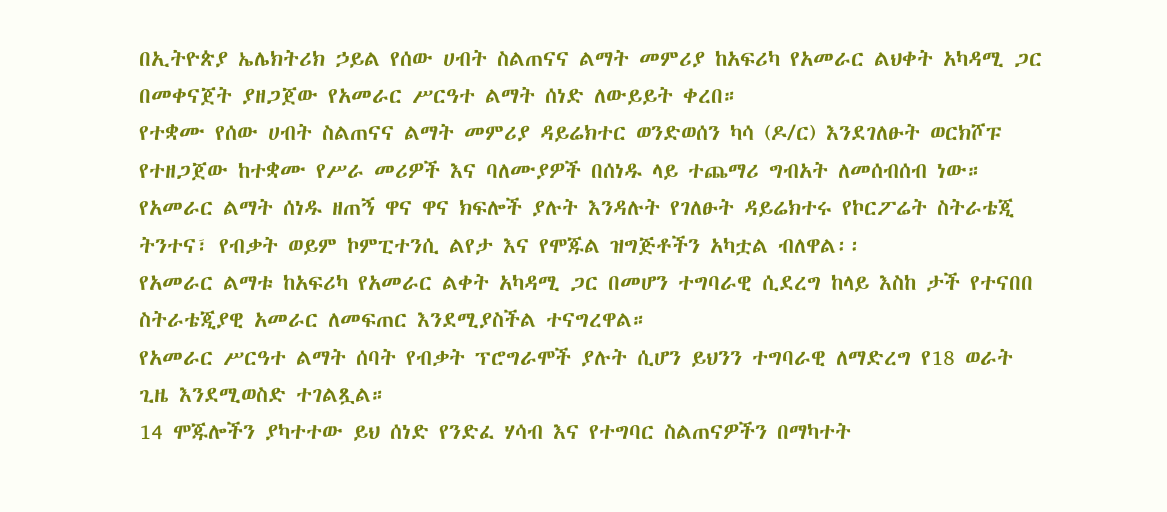በኢትዮጵያ ኤሌክትሪክ ኃይል የሰው ሀብት ስልጠናና ልማት መምሪያ ከአፍሪካ የአመራር ልህቀት አካዳሚ ጋር በመቀናጀት ያዘጋጀው የአመራር ሥርዓተ ልማት ሰነድ ለውይይት ቀረበ።
የተቋሙ የሰው ሀብት ስልጠናና ልማት መምሪያ ዳይሬክተር ወንድወሰን ካሳ (ዶ/ር) እንደገለፁት ወርክሾፑ የተዘጋጀው ከተቋሙ የሥራ መሪዎች እና ባለሙያዎች በሰነዱ ላይ ተጨማሪ ግብአት ለመሰብሰብ ነው።
የአመራር ልማት ሰነዱ ዘጠኝ ዋና ዋና ክፍሎች ያሉት እንዳሉት የገለፁት ዳይሬክተሩ የኮርፖሬት ስትራቴጂ ትንተና፣ የብቃት ወይም ኮምፒተንሲ ልየታ እና የሞጁል ዝግጅቶችን አካቷል ብለዋል፡፡
የአመራር ልማቱ ከአፍሪካ የአመራር ልቀት አካዳሚ ጋር በመሆን ተግባራዊ ሲደረግ ከላይ እስከ ታች የተናበበ ስትራቴጂያዊ አመራር ለመፍጠር እንደሚያስችል ተናግረዋል።
የአመራር ሥርዓተ ልማት ሰባት የብቃት ፕሮግራሞች ያሉት ሲሆን ይህንን ተግባራዊ ለማድረግ የ18 ወራት ጊዜ እንደሚወስድ ተገልጿል።
14 ሞጁሎችን ያካተተው ይህ ሰነድ የንድፈ ሃሳብ እና የተግባር ስልጠናዎችን በማካተት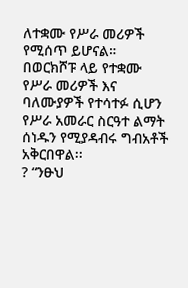ለተቋሙ የሥራ መሪዎች የሚሰጥ ይሆናል።
በወርክሾፑ ላይ የተቋሙ የሥራ መሪዎች እና ባለሙያዎች የተሳተፉ ሲሆን የሥራ አመራር ስርዓተ ልማት ሰነዱን የሚያዳብሩ ግብአቶች አቅርበዋል፡፡
? “ንፁህ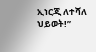ኢነርጂ ለተሻለ ህይወት!”